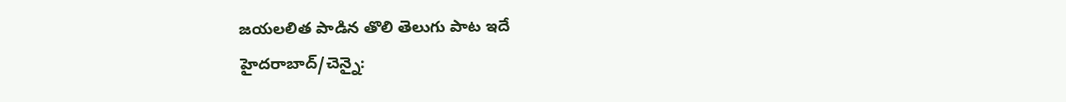జయలలిత పాడిన తొలి తెలుగు పాట ఇదే
హైదరాబాద్/చెన్నై: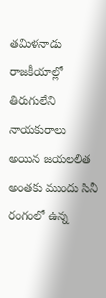తమిళనాడు రాజకీయాల్లో తిరుగులేని నాయకురాలు అయిన జయలలిత అంతకు ముందు సినీ రంగంలో ఉన్న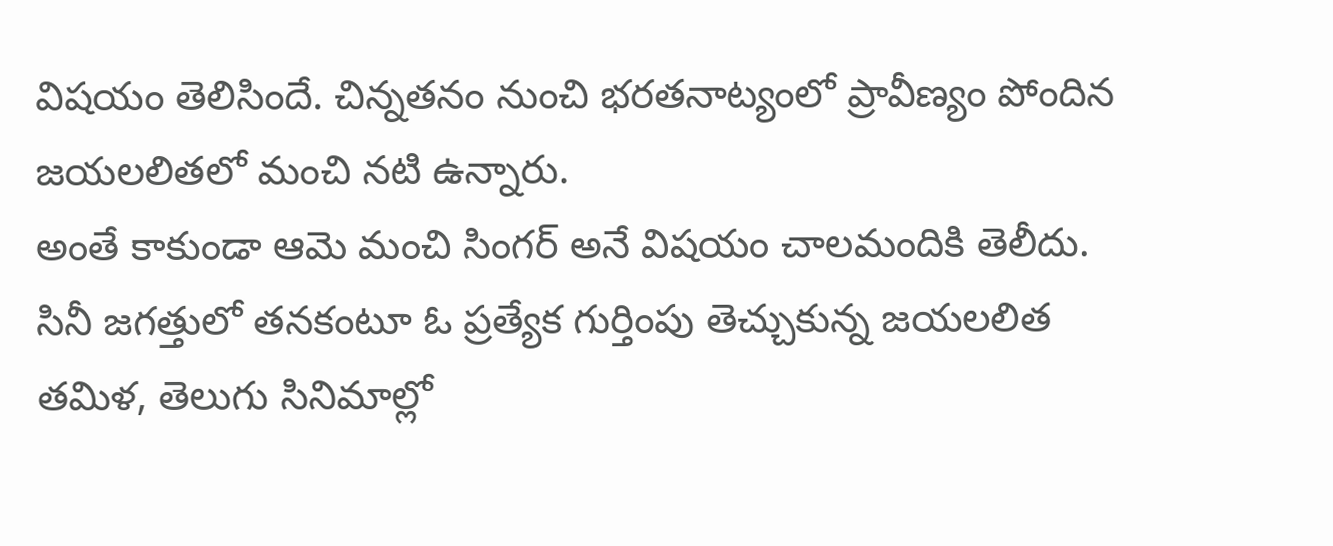విషయం తెలిసిందే. చిన్నతనం నుంచి భరతనాట్యంలో ప్రావీణ్యం పోందిన జయలలితలో మంచి నటి ఉన్నారు.
అంతే కాకుండా ఆమె మంచి సింగర్ అనే విషయం చాలమందికి తెలీదు. సినీ జగత్తులో తనకంటూ ఓ ప్రత్యేక గుర్తింపు తెచ్చుకున్న జయలలిత తమిళ, తెలుగు సినిమాల్లో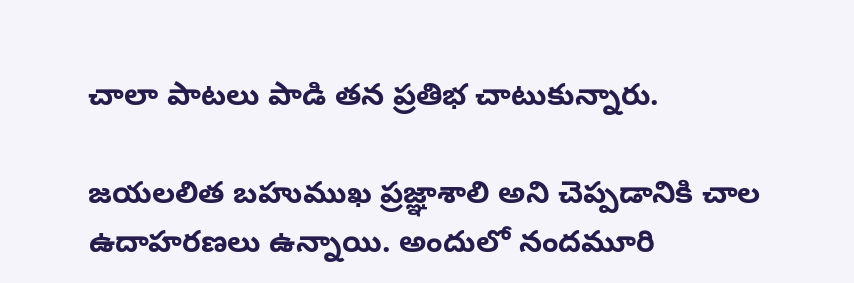చాలా పాటలు పాడి తన ప్రతిభ చాటుకున్నారు.

జయలలిత బహుముఖ ప్రజ్ఞాశాలి అని చెప్పడానికి చాల ఉదాహరణలు ఉన్నాయి. అందులో నందమూరి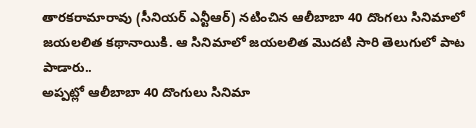తారకరామారావు (సీనియర్ ఎన్టీఆర్) నటించిన ఆలీబాబా 40 దొంగలు సినిమాలో జయలలిత కథానాయికి. ఆ సినిమాలో జయలలిత మొదటి సారి తెలుగులో పాట పాడారు..
అప్పట్లో ఆలీబాబా 40 దొంగులు సినిమా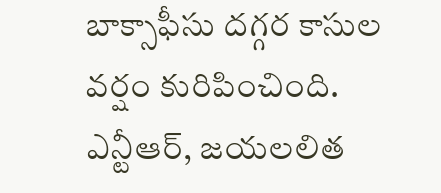బాక్సాఫీసు దగ్గర కాసుల వర్షం కురిపించింది. ఎన్టీఆర్, జయలలిత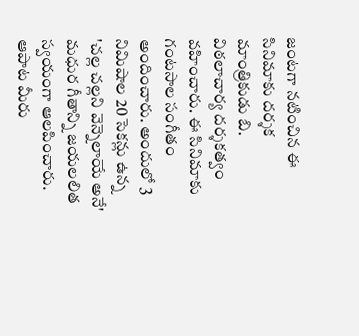జంటగా నటించిన ఈ సినిమాకు దర్శక మాంత్రికుడు బి. విఠలాచార్య దర్శకత్వం వహించారు. ఈ సినిమాకు గంటసాల సంగీతం అందించారు. అందులో 3 నిమిషాల 20 సెకన్లు ఉన్న 'చల్ల చల్లని వెన్నెలాయే అనే' మధుర గీతాన్ని జయలలిత స్వయంగా ఆలపించారు. ఆపాట మీరు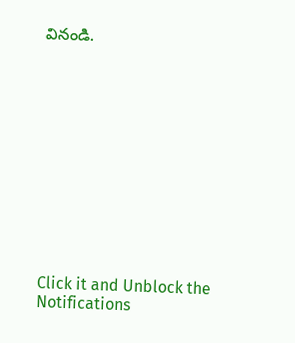వినండి.












Click it and Unblock the Notifications